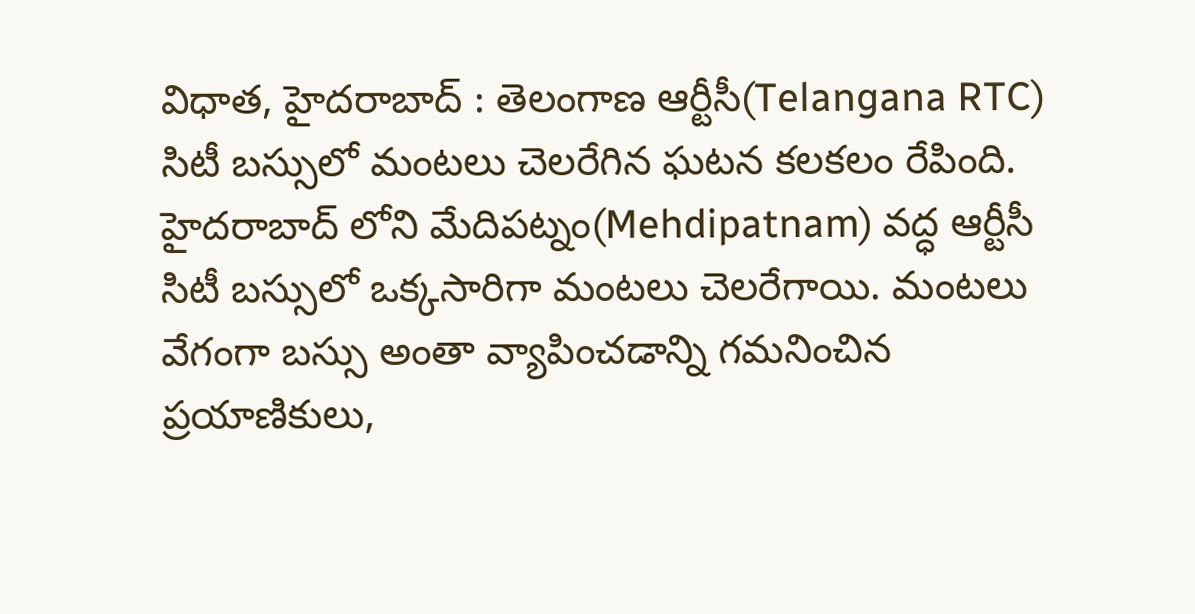విధాత, హైదరాబాద్ : తెలంగాణ ఆర్టీసీ(Telangana RTC) సిటీ బస్సులో మంటలు చెలరేగిన ఘటన కలకలం రేపింది. హైదరాబాద్ లోని మేదిపట్నం(Mehdipatnam) వద్ధ ఆర్టీసీ సిటీ బస్సులో ఒక్కసారిగా మంటలు చెలరేగాయి. మంటలు వేగంగా బస్సు అంతా వ్యాపించడాన్ని గమనించిన ప్రయాణికులు,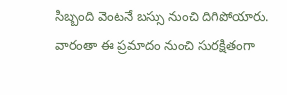సిబ్బంది వెంటనే బస్సు నుంచి దిగిపోయారు. వారంతా ఈ ప్రమాదం నుంచి సురక్షితంగా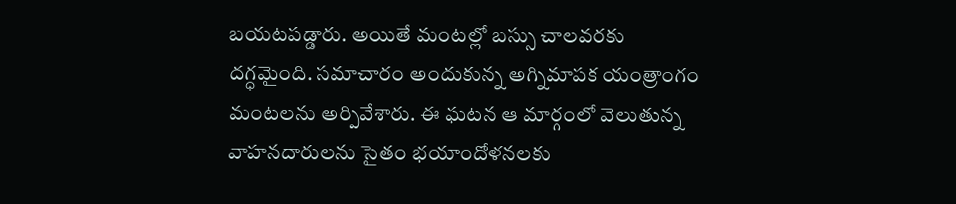బయటపడ్డారు. అయితే మంటల్లో బస్సు చాలవరకు దగ్ధమైంది. సమాచారం అందుకున్న అగ్నిమాపక యంత్రాంగం మంటలను అర్పివేశారు. ఈ ఘటన ఆ మార్గంలో వెలుతున్న వాహనదారులను సైతం భయాందోళనలకు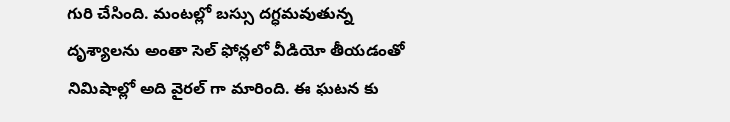గురి చేసింది. మంటల్లో బస్సు దగ్ధమవుతున్న దృశ్యాలను అంతా సెల్ ఫోన్లలో వీడియో తీయడంతో నిమిషాల్లో అది వైరల్ గా మారింది. ఈ ఘటన కు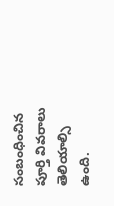సంబంధించిన పూర్తి వివరాలు తెలియాల్సి ఉంది.